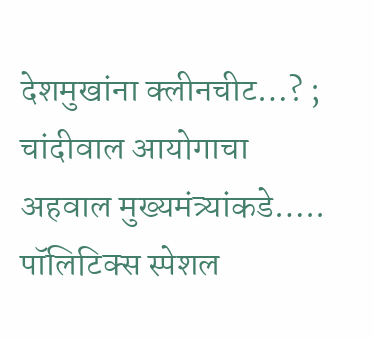देशमुखांना क्लीनचीट…? ; चांदीवाल आयोगाचा अहवाल मुख्यमंत्र्यांकडे…..
पॉलिटिक्स स्पेशल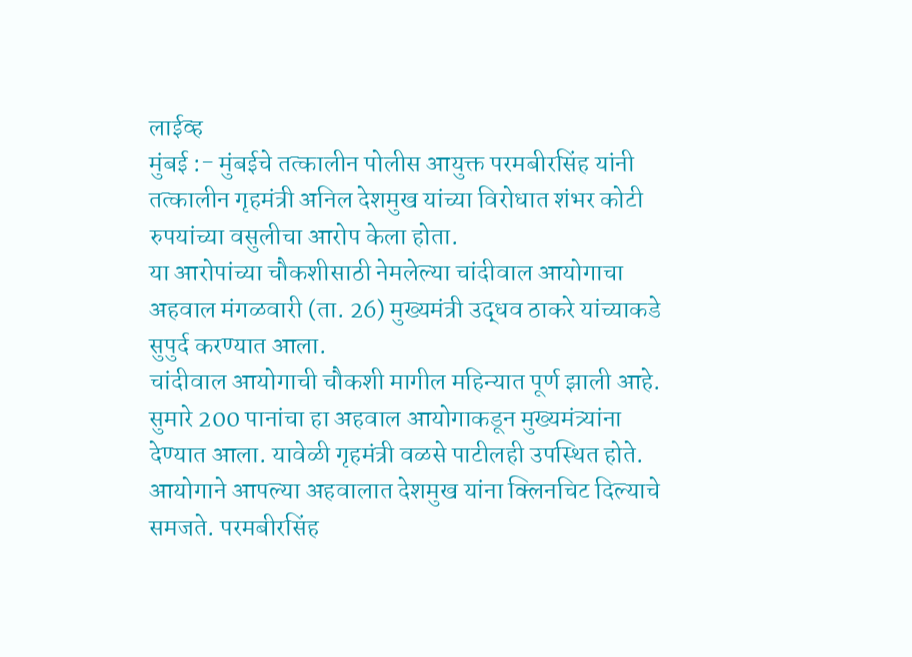लाईव्ह
मुंबई :- मुंबईचे तत्कालीन पोलीस आयुक्त परमबीरसिंह यांनी तत्कालीन गृहमंत्री अनिल देशमुख यांच्या विरोधात शंभर कोटी रुपयांच्या वसुलीचा आरोप केला होता.
या आरोपांच्या चौकशीसाठी नेमलेल्या चांदीवाल आयोगाचा अहवाल मंगळवारी (ता. 26) मुख्यमंत्री उद्धव ठाकरे यांच्याकडे सुपुर्द करण्यात आला.
चांदीवाल आयोगाची चौकशी मागील महिन्यात पूर्ण झाली आहे. सुमारे 200 पानांचा हा अहवाल आयोगाकडून मुख्यमंत्र्यांना देण्यात आला. यावेळी गृहमंत्री वळसे पाटीलही उपस्थित होते. आयोगाने आपल्या अहवालात देशमुख यांना क्लिनचिट दिल्याचे समजते. परमबीरसिंह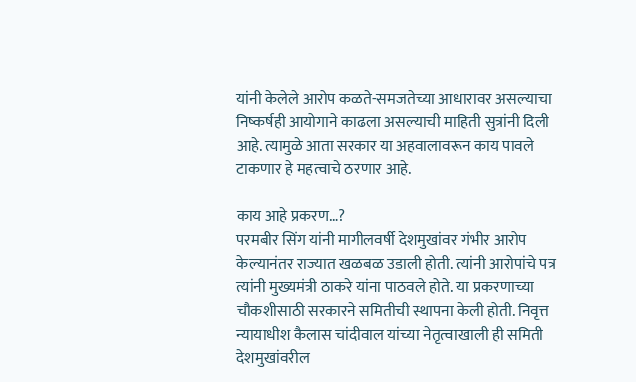यांनी केलेले आरोप कळते-समजतेच्या आधारावर असल्याचा निष्कर्षही आयोगाने काढला असल्याची माहिती सुत्रांनी दिली आहे. त्यामुळे आता सरकार या अहवालावरून काय पावले टाकणार हे महत्वाचे ठरणार आहे.

काय आहे प्रकरण…?
परमबीर सिंग यांनी मागीलवर्षी देशमुखांवर गंभीर आरोप केल्यानंतर राज्यात खळबळ उडाली होती. त्यांनी आरोपांचे पत्र त्यांनी मुख्यमंत्री ठाकरे यांना पाठवले होते. या प्रकरणाच्या चौकशीसाठी सरकारने समितीची स्थापना केली होती. निवृत्त न्यायाधीश कैलास चांदीवाल यांच्या नेतृत्वाखाली ही समिती देशमुखांवरील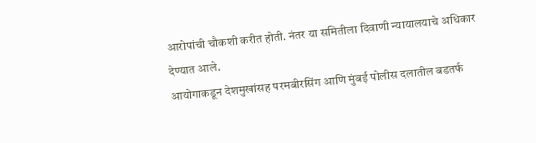आरोपांची चौकशी करीत होती. नंतर या समितीला दिवाणी न्यायालयाचे अधिकार देण्यात आले.
आयोगाकडून देशमुखांसह परमबीरसिंग आणि मुंबई पोलीस दलातील बडतर्फ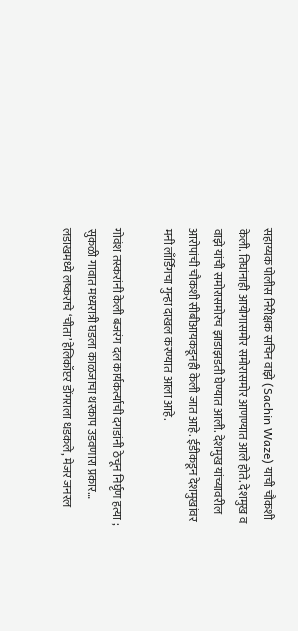सहाय्यक पोलीस निरीक्षक सचिन वाझे (Sachin Waze) याची चौकशी केली. तिघांनाही आयोगासमोर समोरासमोर आणण्यात आले होते. देशमुख व वाझे यांची समोरासमोरच झाडाझडती घेण्यात आली. देशमुख यांच्यावरील आरोपांची चौकशी सीबीआयकडूनही केली जात आहे. ईडीकडून देशमुखांवर मनी लाँर्डिंगचा गुन्हा दाखल करण्यात आला आहे.

गोवंश तस्करांनी केली बजरंग दल कार्यकर्त्याची दगडांनी ठेचून निर्घृण हत्या ; सुकळी गावात मध्यरात्री घडला काळजाचा थरकाप उडवणारा प्रकार…
लडाखमध्ये लष्कराचे ‘चीता’ हेलिकॉप्टर डोंगराला धडकले, मेजर जनरल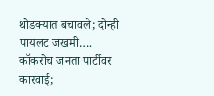थोडक्यात बचावले; दोन्ही पायलट जखमी….
कॉकरोच जनता पार्टीवर कारवाई;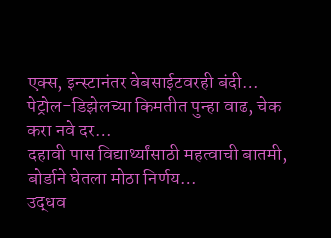एक्स, इन्स्टानंतर वेबसाईटवरही बंदी…
पेट्रोल-डिझेलच्या किमतीत पुन्हा वाढ, चेक करा नवे दर…
दहावी पास विद्यार्थ्यांसाठी महत्वाची बातमी, बोर्डाने घेतला मोठा निर्णय…
उद्धव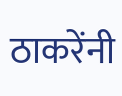ठाकरेंनी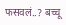फसवलं..? बच्चू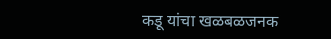कडू यांचा खळबळजनक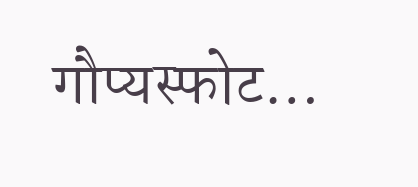गौप्यस्फोट…